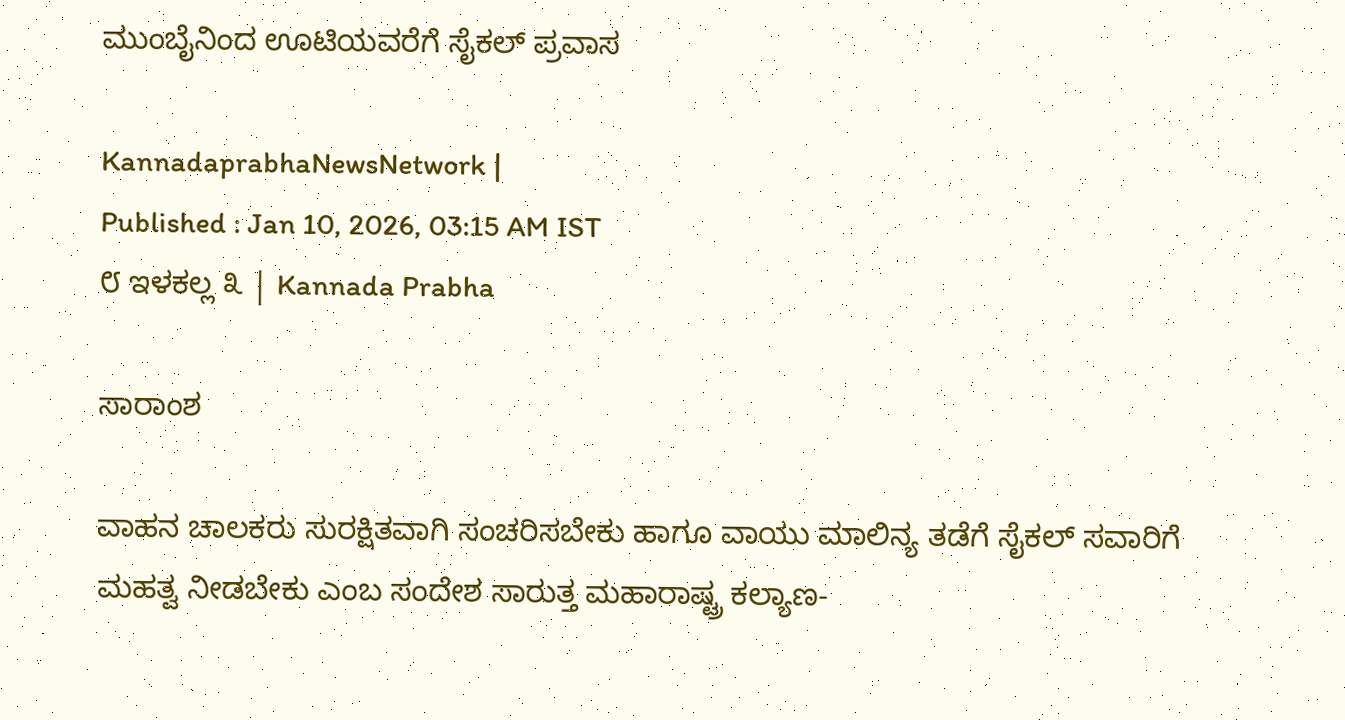ಮುಂಬೈನಿಂದ ಊಟಿಯವರೆಗೆ ಸೈಕಲ್ ಪ್ರವಾಸ

KannadaprabhaNewsNetwork |
Published : Jan 10, 2026, 03:15 AM IST
೮ ಇಳಕಲ್ಲ ೩ | Kannada Prabha

ಸಾರಾಂಶ

ವಾಹನ ಚಾಲಕರು ಸುರಕ್ಷಿತವಾಗಿ ಸಂಚರಿಸಬೇಕು ಹಾಗೂ ವಾಯು ಮಾಲಿನ್ಯ ತಡೆಗೆ ಸೈಕಲ್ ಸವಾರಿಗೆ ಮಹತ್ವ ನೀಡಬೇಕು ಎಂಬ ಸಂದೇಶ ಸಾರುತ್ತ ಮಹಾರಾಷ್ಟ್ರ ಕಲ್ಯಾಣ-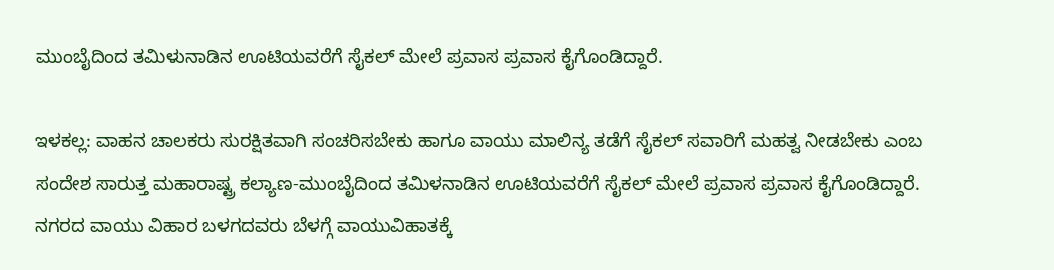ಮುಂಬೈದಿಂದ ತಮಿಳುನಾಡಿನ ಊಟಿಯವರೆಗೆ ಸೈಕಲ್ ಮೇಲೆ ಪ್ರವಾಸ ಪ್ರವಾಸ ಕೈಗೊಂಡಿದ್ದಾರೆ.

ಇಳಕಲ್ಲ: ವಾಹನ ಚಾಲಕರು ಸುರಕ್ಷಿತವಾಗಿ ಸಂಚರಿಸಬೇಕು ಹಾಗೂ ವಾಯು ಮಾಲಿನ್ಯ ತಡೆಗೆ ಸೈಕಲ್ ಸವಾರಿಗೆ ಮಹತ್ವ ನೀಡಬೇಕು ಎಂಬ ಸಂದೇಶ ಸಾರುತ್ತ ಮಹಾರಾಷ್ಟ್ರ ಕಲ್ಯಾಣ-ಮುಂಬೈದಿಂದ ತಮಿಳನಾಡಿನ ಊಟಿಯವರೆಗೆ ಸೈಕಲ್ ಮೇಲೆ ಪ್ರವಾಸ ಪ್ರವಾಸ ಕೈಗೊಂಡಿದ್ದಾರೆ. ನಗರದ ವಾಯು ವಿಹಾರ ಬಳಗದವರು ಬೆಳಗ್ಗೆ ವಾಯುವಿಹಾತಕ್ಕೆ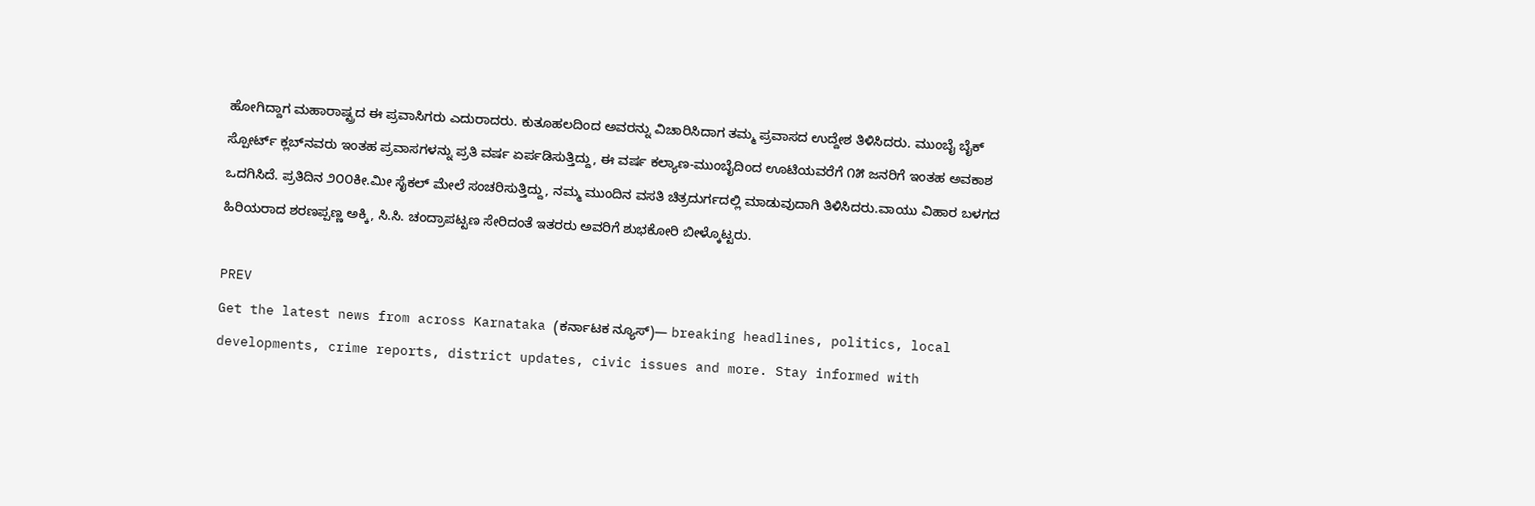ಹೋಗಿದ್ದಾಗ ಮಹಾರಾಷ್ಟ್ರದ ಈ ಪ್ರವಾಸಿಗರು ಎದುರಾದರು. ಕುತೂಹಲದಿಂದ ಅವರನ್ನು ವಿಚಾರಿಸಿದಾಗ ತಮ್ಮ ಪ್ರವಾಸದ ಉದ್ದೇಶ ತಿಳಿಸಿದರು. ಮುಂಬೈ ಬೈಕ್ ಸ್ಪೋರ್ಟ್ ಕ್ಲಬ್‌ನವರು ಇಂತಹ ಪ್ರವಾಸಗಳನ್ನು ಪ್ರತಿ ವರ್ಷ ಏರ್ಪಡಿಸುತ್ತಿದ್ದು, ಈ ವರ್ಷ ಕಲ್ಯಾಣ-ಮುಂಬೈದಿಂದ ಊಟಿಯವರೆಗೆ ೧೫ ಜನರಿಗೆ ಇಂತಹ ಅವಕಾಶ ಒದಗಿಸಿದೆ. ಪ್ರತಿದಿನ ೨೦೦ಕೀ.ಮೀ ಸೈಕಲ್ ಮೇಲೆ ಸಂಚರಿಸುತ್ತಿದ್ದು, ನಮ್ಮ ಮುಂದಿನ ವಸತಿ ಚಿತ್ರದುರ್ಗದಲ್ಲಿ ಮಾಡುವುದಾಗಿ ತಿಳಿಸಿದರು.ವಾಯು ವಿಹಾರ ಬಳಗದ ಹಿರಿಯರಾದ ಶರಣಪ್ಪಣ್ಣ ಅಕ್ಕಿ, ಸಿ.ಸಿ. ಚಂದ್ರಾಪಟ್ಟಣ ಸೇರಿದಂತೆ ಇತರರು ಅವರಿಗೆ ಶುಭಕೋರಿ ಬೀಳ್ಕೊಟ್ಟರು.

PREV
Get the latest news from across Karnataka (ಕರ್ನಾಟಕ ನ್ಯೂಸ್)— breaking headlines, politics, local developments, crime reports, district updates, civic issues and more. Stay informed with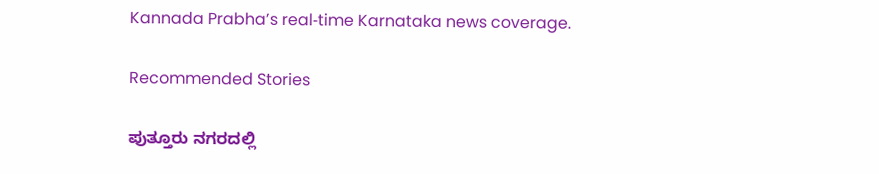Kannada Prabha’s real‑time Karnataka news coverage.

Recommended Stories

ಪುತ್ತೂರು ನಗರದಲ್ಲಿ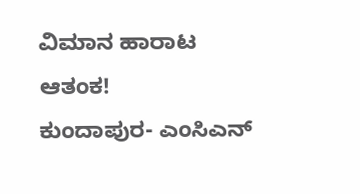ವಿಮಾನ ಹಾರಾಟ ಆತಂಕ!
ಕುಂದಾಪುರ- ಎಂಸಿಎನ್‌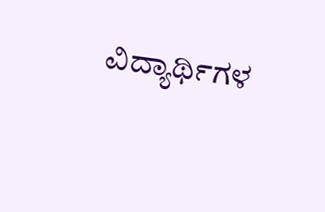ವಿದ್ಯಾರ್ಥಿಗಳ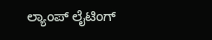ಲ್ಯಾಂಪ್ ಲೈಟಿಂಗ್